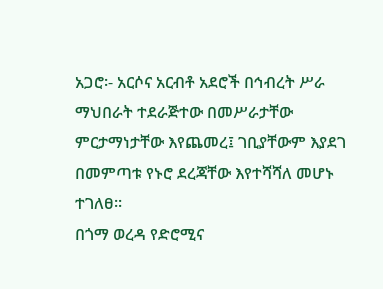አጋሮ፡- አርሶና አርብቶ አደሮች በኅብረት ሥራ ማህበራት ተደራጅተው በመሥራታቸው ምርታማነታቸው እየጨመረ፤ ገቢያቸውም እያደገ በመምጣቱ የኑሮ ደረጃቸው እየተሻሻለ መሆኑ ተገለፀ፡፡
በጎማ ወረዳ የድሮሚና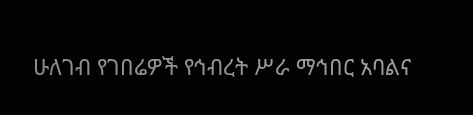ሁለገብ የገበሬዎች የኅብረት ሥራ ማኅበር አባልና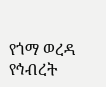የጎማ ወረዳ የኅብረት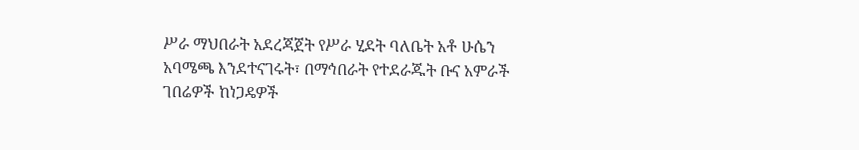ሥራ ማህበራት አደረጃጀት የሥራ ሂደት ባለቤት አቶ ሁሴን አባሜጫ እንደተናገሩት፣ በማኅበራት የተደራጁት ቡና አምራች ገበሬዎች ከነጋዴዎች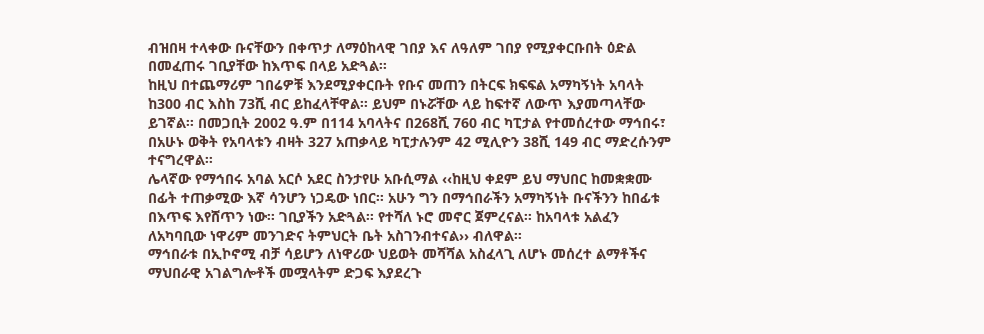ብዝበዛ ተላቀው ቡናቸውን በቀጥታ ለማዕከላዊ ገበያ እና ለዓለም ገበያ የሚያቀርቡበት ዕድል በመፈጠሩ ገቢያቸው ከእጥፍ በላይ አድጓል፡፡
ከዚህ በተጨማሪም ገበሬዎቹ እንደሚያቀርቡት የቡና መጠን በትርፍ ክፍፍል አማካኝነት አባላት ከ300 ብር እስከ 73ሺ ብር ይከፈላቸዋል፡፡ ይህም በኑሯቸው ላይ ከፍተኛ ለውጥ እያመጣላቸው ይገኛል፡፡ በመጋቢት 2002 ዓ.ም በ114 አባላትና በ268ሺ 760 ብር ካፒታል የተመሰረተው ማኅበሩ፣ በአሁኑ ወቅት የአባላቱን ብዛት 327 አጠቃላይ ካፒታሉንም 42 ሚሊዮን 38ሺ 149 ብር ማድረሱንም ተናግረዋል፡፡
ሌላኛው የማኅበሩ አባል አርሶ አደር ስንታየሁ አቡሲማል ‹‹ከዚህ ቀደም ይህ ማህበር ከመቋቋሙ በፊት ተጠቃሚው እኛ ሳንሆን ነጋዴው ነበር፡፡ አሁን ግን በማኅበራችን አማካኝነት ቡናችንን ከበፊቱ በእጥፍ እየሸጥን ነው፡፡ ገቢያችን አድጓል፡፡ የተሻለ ኑሮ መኖር ጀምረናል፡፡ ከአባላቱ አልፈን ለአካባቢው ነዋሪም መንገድና ትምህርት ቤት አስገንብተናል›› ብለዋል፡፡
ማኅበራቱ በኢኮኖሚ ብቻ ሳይሆን ለነዋሪው ህይወት መሻሻል አስፈላጊ ለሆኑ መሰረተ ልማቶችና ማህበራዊ አገልግሎቶች መሟላትም ድጋፍ እያደረጉ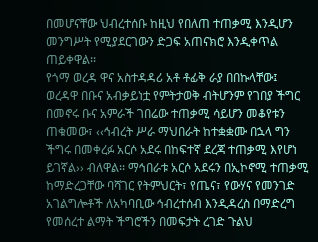በመሆናቸው ህብረተሰቡ ከዚህ የበለጠ ተጠቃሚ እንዲሆን መንግሥት የሚያደርገውን ድጋፍ አጠናክሮ እንዲቀጥል ጠይቀዋል፡፡
የጎማ ወረዳ ዋና አስተዳዳሪ አቶ ቶፊቅ ራያ በበኩላቸው፤ ወረዳዋ በቡና አብቃይነቷ የምትታወቅ ብትሆንም የገበያ ችግር በመኖሩ ቡና አምራች ገበሬው ተጠቃሚ ሳይሆን መቆየቱን ጠቁመው፣ ‹‹ኅብረት ሥራ ማህበራት ከተቋቋሙ በኋላ ግን ችግሩ በመቀረፉ አርሶ አደሩ በከፍተኛ ደረጃ ተጠቃሚ እየሆነ ይገኛል›› ብለዋል፡፡ ማኅበራቱ አርሶ አደሩን በኢኮኖሚ ተጠቃሚ ከማድረጋቸው ባሻገር የትምህርት፣ የጤና፣ የውሃና የመንገድ አገልግሎቶች ለአካባቢው ኅብረተሰብ እንዲዳረስ በማድረግ የመሰረተ ልማት ችግሮችን በመፍታት ረገድ ጉልህ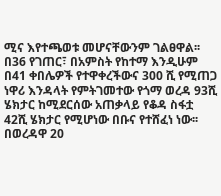ሚና እየተጫወቱ መሆናቸውንም ገልፀዋል፡፡
በ36 የገጠር፣ በአምስት የከተማ እንዲሁም በ41 ቀበሌዎች የተዋቀረችውና 300 ሺ የሚጠጋ ነዋሪ እንዳላት የምትገመተው የጎማ ወረዳ 93ሺ ሄክታር ከሚደርሰው አጠቃላይ የቆዳ ስፋቷ 42ሺ ሄክታር የሚሆነው በቡና የተሸፈነ ነው፡፡
በወረዳዋ 20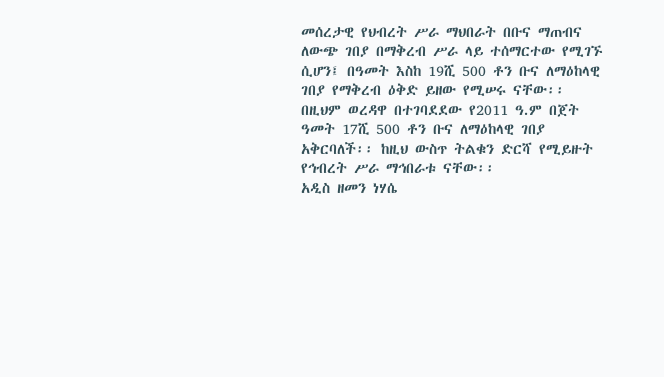መሰረታዊ የህብረት ሥራ ማህበራት በቡና ማጠብና ለውጭ ገበያ በማቅረብ ሥራ ላይ ተሰማርተው የሚገኙ ሲሆን፤ በዓመት እስከ 19ሺ 500 ቶን ቡና ለማዕከላዊ ገበያ የማቅረብ ዕቅድ ይዘው የሚሠሩ ናቸው፡፡ በዚህም ወረዳዋ በተገባደደው የ2011 ዓ.ም በጀት ዓመት 17ሺ 500 ቶን ቡና ለማዕከላዊ ገበያ አቅርባለች፡፡ ከዚህ ውስጥ ትልቁን ድርሻ የሚይዙት የኅብረት ሥራ ማኅበራቱ ናቸው፡፡
አዲስ ዘመን ነሃሴ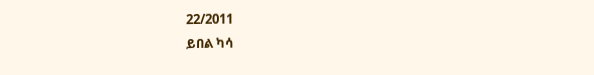22/2011
ይበል ካሳ